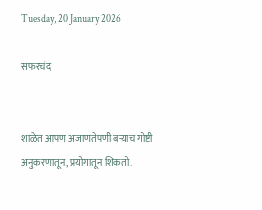Tuesday, 20 January 2026

सफरचंद


शाळेत आपण अजाणतेपणी बऱ्याच गोष्टी अनुकरणातून, प्रयोगातून शिकतो.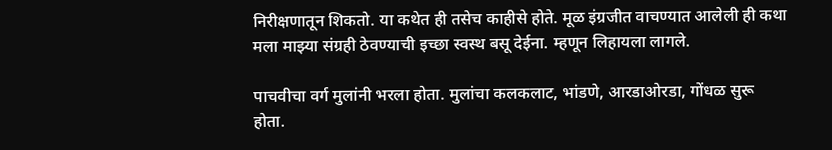निरीक्षणातून शिकतो. या कथेत ही तसेच काहीसे होते. मूळ इंग्रजीत वाचण्यात आलेली ही कथा मला माझ्या संग्रही ठेवण्याची इच्छा स्वस्थ बसू देईना. म्हणून लिहायला लागले.

पाचवीचा वर्ग मुलांनी भरला होता. मुलांचा कलकलाट, भांडणे, आरडाओरडा, गोंधळ सुरू होता.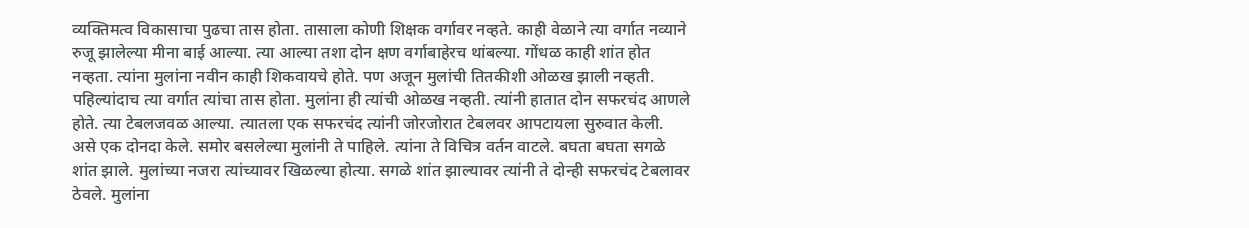व्यक्तिमत्व विकासाचा पुढचा तास होता. तासाला कोणी शिक्षक वर्गावर नव्हते. काही वेळाने त्या वर्गात नव्याने रुजू झालेल्या मीना बाई आल्या. त्या आल्या तशा दोन क्षण वर्गाबाहेरच थांबल्या. गोंधळ काही शांत होत नव्हता. त्यांना मुलांना नवीन काही शिकवायचे होते. पण अजून मुलांची तितकीशी ओळख झाली नव्हती. पहिल्यांदाच त्या वर्गात त्यांचा तास होता. मुलांना ही त्यांची ओळख नव्हती. त्यांनी हातात दोन सफरचंद आणले होते. त्या टेबलजवळ आल्या. त्यातला एक सफरचंद त्यांनी जोरजोरात टेबलवर आपटायला सुरुवात केली. असे एक दोनदा केले. समोर बसलेल्या मुलांनी ते पाहिले. त्यांना ते विचित्र वर्तन वाटले. बघता बघता सगळे शांत झाले. मुलांच्या नजरा त्यांच्यावर खिळल्या होत्या. सगळे शांत झाल्यावर त्यांनी ते दोन्ही सफरचंद टेबलावर ठेवले. मुलांना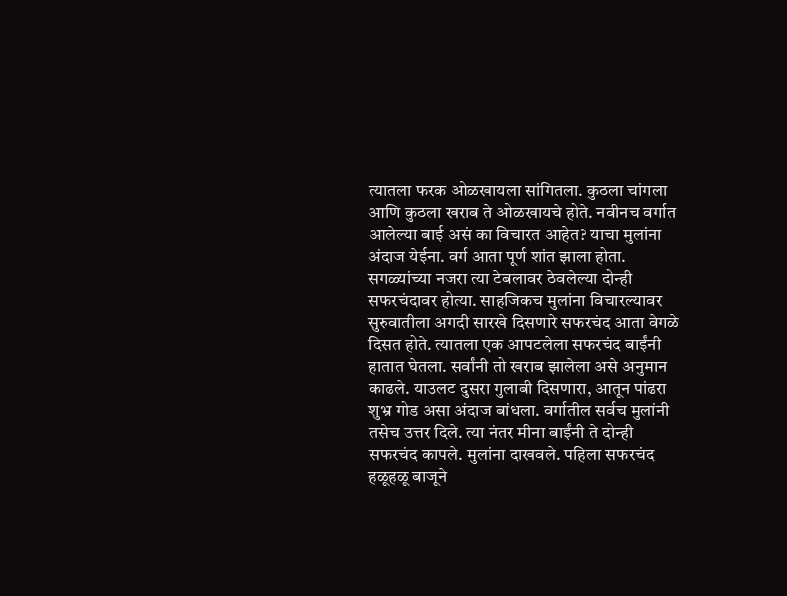त्यातला फरक ओळखायला सांगितला. कुठला चांगला आणि कुठला खराब ते ओळखायचे होते. नवीनच वर्गात आलेल्या बाई असं का विचारत आहेत? याचा मुलांना अंदाज येईना. वर्ग आता पूर्ण शांत झाला होता. सगळ्यांच्या नजरा त्या टेबलावर ठेवलेल्या दोन्ही सफरचंदावर होत्या. साहजिकच मुलांना विचारल्यावर सुरुवातीला अगदी सारखे दिसणारे सफरचंद आता वेगळे दिसत होते. त्यातला एक आपटलेला सफरचंद बाईंनी हातात घेतला. सर्वांनी तो खराब झालेला असे अनुमान काढले. याउलट दुसरा गुलाबी दिसणारा, आतून पांढरा शुभ्र गोड असा अंदाज बांधला. वर्गातील सर्वच मुलांनी तसेच उत्तर दिले. त्या नंतर मीना बाईंनी ते दोन्ही सफरचंद कापले. मुलांना दाखवले. पहिला सफरचंद हळूहळू बाजूने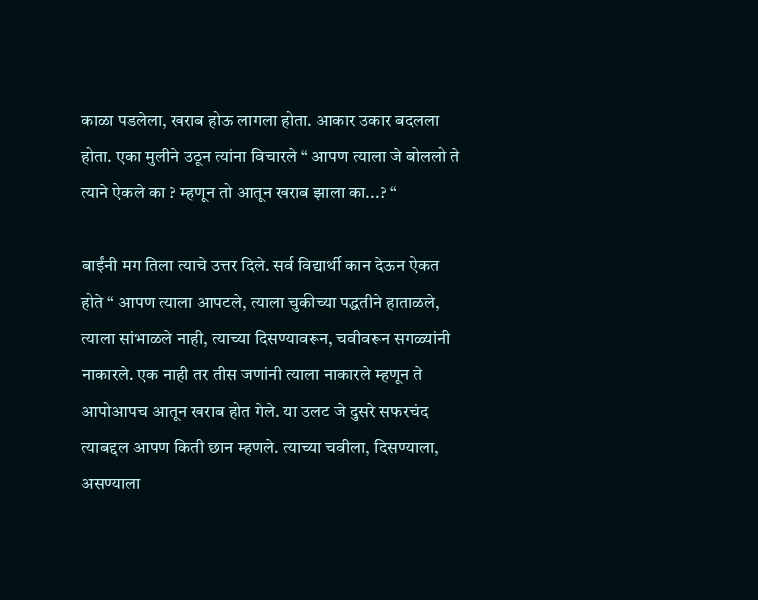काळा पडलेला, खराब होऊ लागला होता. आकार उकार बदलला होता. एका मुलीने उठून त्यांना विचारले “ आपण त्याला जे बोललो ते त्याने ऐकले का ? म्हणून तो आतून खराब झाला का...? “

बाईंनी मग तिला त्याचे उत्तर दिले. सर्व विद्यार्थी कान देऊन ऐकत होते “ आपण त्याला आपटले, त्याला चुकीच्या पद्धतीने हाताळले, त्याला सांभाळले नाही, त्याच्या दिसण्यावरून, चवीवरून सगळ्यांनी नाकारले. एक नाही तर तीस जणांनी त्याला नाकारले म्हणून ते आपोआपच आतून खराब होत गेले. या उलट जे दुसरे सफरचंद त्याबद्दल आपण किती छान म्हणले. त्याच्या चवीला, दिसण्याला, असण्याला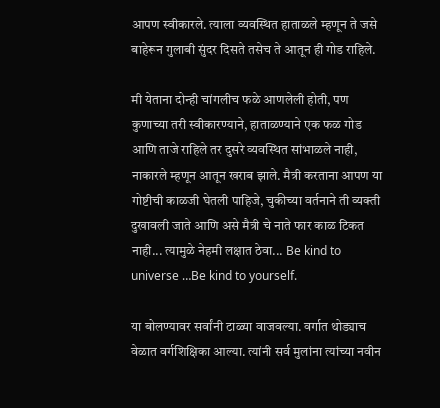आपण स्वीकारले. त्याला व्यवस्थित हाताळले म्हणून ते जसे बाहेरून गुलाबी सुंदर दिसते तसेच ते आतून ही गोड राहिले.

मी येताना दोन्ही चांगलीच फळे आणलेली होती, पण कुणाच्या तरी स्वीकारण्याने, हाताळण्याने एक फळ गोड आणि ताजे राहिले तर दुसरे व्यवस्थित सांभाळले नाही, नाकारले म्हणून आतून खराब झाले. मैत्री करताना आपण या गोष्टीची काळजी घेतली पाहिजे, चुकीच्या वर्तनाने ती व्यक्ती दुखावली जाते आणि असे मैत्री चे नाते फार काळ टिकत नाही... त्यामुळे नेहमी लक्षात ठेवा... Be kind to universe …Be kind to yourself.

या बोलण्यावर सर्वांनी टाळ्या वाजवल्या. वर्गात थोड्याच वेळात वर्गशिक्षिका आल्या. त्यांनी सर्व मुलांना त्यांच्या नवीन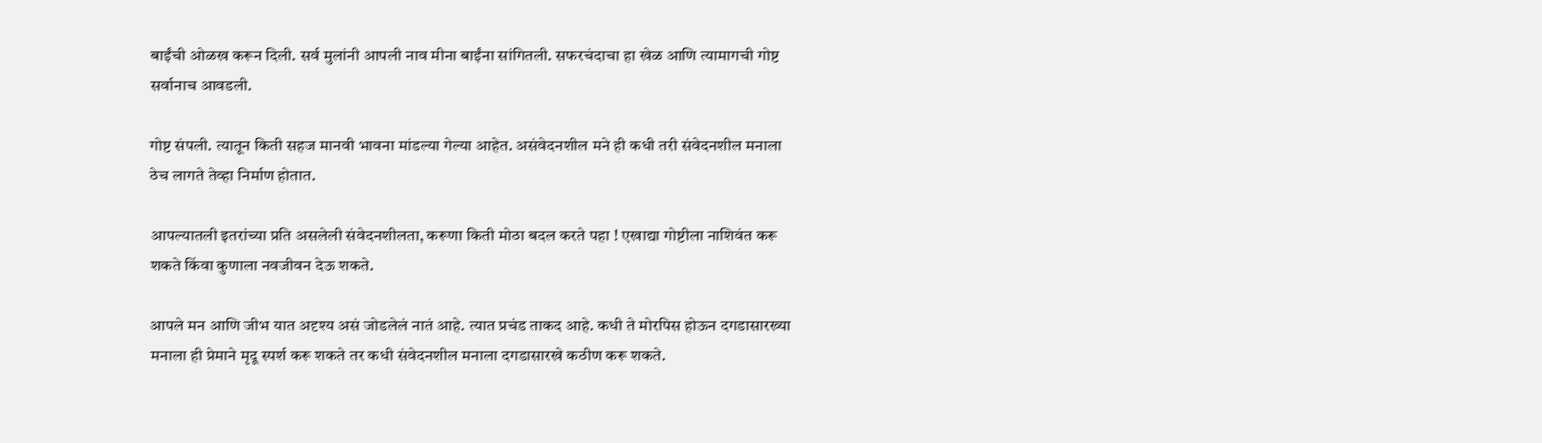बाईंची ओळख करून दिली. सर्व मुलांनी आपली नाव मीना बाईंना सांगितली. सफरचंदाचा हा खेळ आणि त्यामागची गोष्ट सर्वानाच आवडली.

गोष्ट संपली. त्यातून किती सहज मानवी भावना मांडल्या गेल्या आहेत. असंवेदनशील मने ही कधी तरी संवेदनशील मनाला ठेच लागते तेव्हा निर्माण होतात.

आपल्यातली इतरांच्या प्रति असलेली संवेदनशीलता, करूणा किती मोठा बदल करते पहा ! एखाद्या गोष्टीला नाशिवंत करू शकते किंवा कुणाला नवजीवन देऊ शकते.

आपले मन आणि जीभ यात अदृश्य असं जोडलेलं नातं आहे. त्यात प्रचंड ताकद आहे. कधी ते मोरपिस होऊन दगडासारख्या मनाला ही प्रेमाने मृदू स्पर्श करू शकते तर कधी संवेदनशील मनाला दगडासारखे कठीण करू शकते.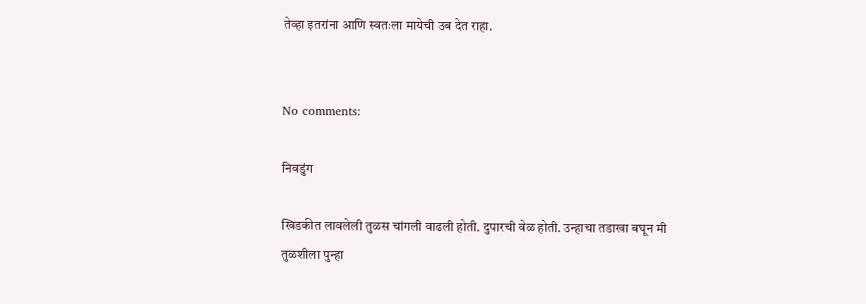तेव्हा इतरांना आणि स्वतःला मायेची उब देत राहा.


No comments:

निवडुंग

खिडकीत लावलेली तुळस चांगली वाढली होती. दुपारची वेळ होती. उन्हाचा तडाखा बघून मी तुळशीला पुन्हा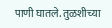पाणी घातले. तुळशीच्या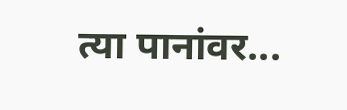त्या पानांवर...